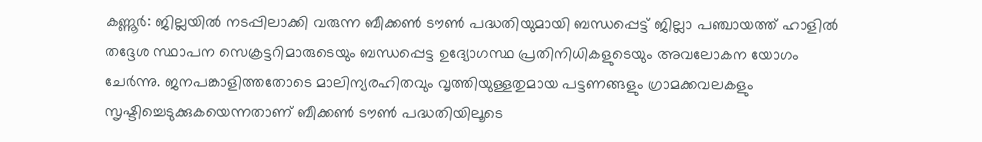കണ്ണൂർ: ജില്ലയിൽ നടപ്പിലാക്കി വരുന്ന ബീക്കൺ ടൗൺ പദ്ധതിയുമായി ബന്ധപ്പെട്ട് ജില്ലാ പഞ്ചായത്ത് ഹാളിൽ തദ്ദേശ സ്ഥാപന സെക്രട്ടറിമാരുടെയും ബന്ധപ്പെട്ട ഉദ്യോഗസ്ഥ പ്രതിനിധികളുടെയും അവലോകന യോഗം ചേർന്നു. ജനപങ്കാളിത്തതോടെ മാലിന്യരഹിതവും വൃത്തിയുള്ളതുമായ പട്ടണങ്ങളും ഗ്രാമക്കവലകളും സൃഷ്ടിച്ചെടുക്കുകയെന്നതാണ് ബീക്കൺ ടൗൺ പദ്ധതിയിലൂടെ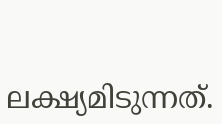ലക്ഷ്യമിടുന്നത്.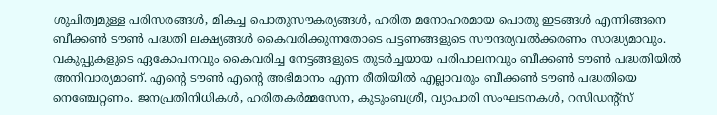ശുചിത്വമുള്ള പരിസരങ്ങൾ, മികച്ച പൊതുസൗകര്യങ്ങൾ, ഹരിത മനോഹരമായ പൊതു ഇടങ്ങൾ എന്നിങ്ങനെ ബീക്കൺ ടൗൺ പദ്ധതി ലക്ഷ്യങ്ങൾ കൈവരിക്കുന്നതോടെ പട്ടണങ്ങളുടെ സൗന്ദര്യവൽക്കരണം സാദ്ധ്യമാവും.
വകുപ്പുകളുടെ ഏകോപനവും കൈവരിച്ച നേട്ടങ്ങളുടെ തുടർച്ചയായ പരിപാലനവും ബീക്കൺ ടൗൺ പദ്ധതിയിൽ അനിവാര്യമാണ്. എന്റെ ടൗൺ എന്റെ അഭിമാനം എന്ന രീതിയിൽ എല്ലാവരും ബീക്കൺ ടൗൺ പദ്ധതിയെ നെഞ്ചേറ്റണം. ജനപ്രതിനിധികൾ, ഹരിതകർമ്മസേന, കുടുംബശ്രീ, വ്യാപാരി സംഘടനകൾ, റസിഡന്റ്സ്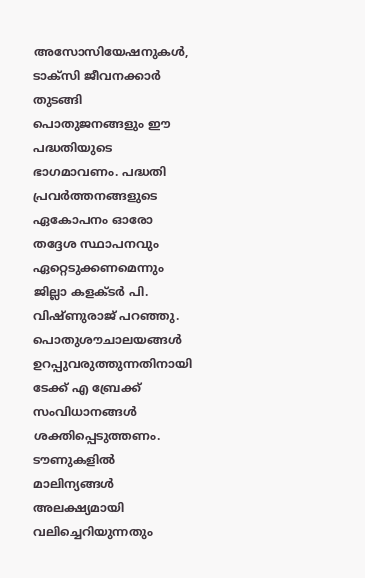അസോസിയേഷനുകൾ, ടാക്സി ജീവനക്കാർ തുടങ്ങി പൊതുജനങ്ങളും ഈ പദ്ധതിയുടെ ഭാഗമാവണം. പദ്ധതി പ്രവർത്തനങ്ങളുടെ ഏകോപനം ഓരോ തദ്ദേശ സ്ഥാപനവും ഏറ്റെടുക്കണമെന്നും ജില്ലാ കളക്ടർ പി. വിഷ്ണുരാജ് പറഞ്ഞു.
പൊതുശൗചാലയങ്ങൾ ഉറപ്പുവരുത്തുന്നതിനായി ടേക്ക് എ ബ്രേക്ക് സംവിധാനങ്ങൾ ശക്തിപ്പെടുത്തണം. ടൗണുകളിൽ മാലിന്യങ്ങൾ അലക്ഷ്യമായി വലിച്ചെറിയുന്നതും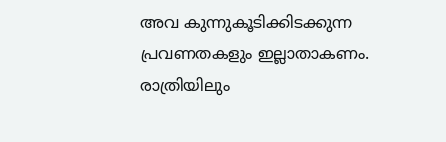അവ കുന്നുകൂടിക്കിടക്കുന്ന പ്രവണതകളും ഇല്ലാതാകണം. രാത്രിയിലും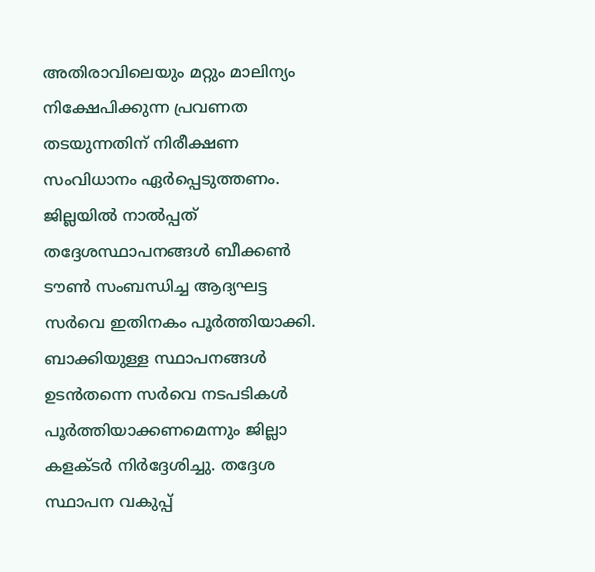അതിരാവിലെയും മറ്റും മാലിന്യം നിക്ഷേപിക്കുന്ന പ്രവണത തടയുന്നതിന് നിരീക്ഷണ സംവിധാനം ഏർപ്പെടുത്തണം.
ജില്ലയിൽ നാൽപ്പത് തദ്ദേശസ്ഥാപനങ്ങൾ ബീക്കൺ ടൗൺ സംബന്ധിച്ച ആദ്യഘട്ട സർവെ ഇതിനകം പൂർത്തിയാക്കി. ബാക്കിയുള്ള സ്ഥാപനങ്ങൾ ഉടൻതന്നെ സർവെ നടപടികൾ പൂർത്തിയാക്കണമെന്നും ജില്ലാ കളക്ടർ നിർദ്ദേശിച്ചു. തദ്ദേശ സ്ഥാപന വകുപ്പ്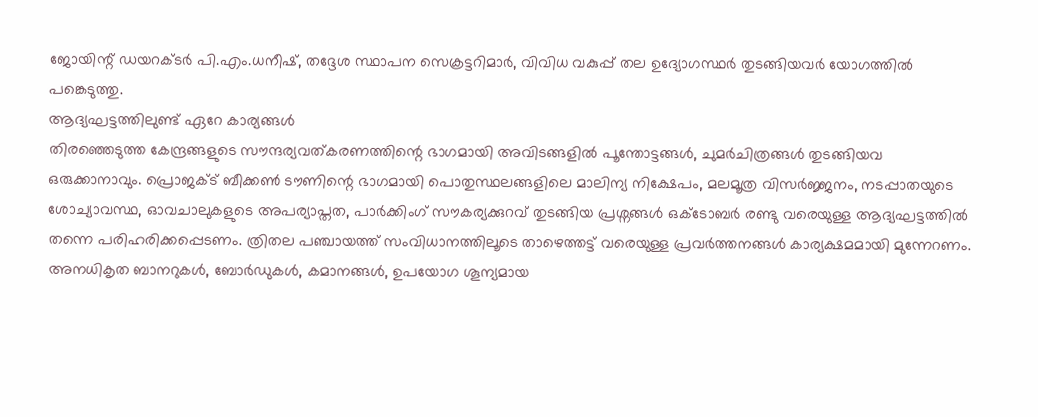ജോയിന്റ് ഡയറക്ടർ പി.എം.ധനീഷ്, തദ്ദേശ സ്ഥാപന സെക്രട്ടറിമാർ, വിവിധ വകുപ്പ് തല ഉദ്യോഗസ്ഥർ തുടങ്ങിയവർ യോഗത്തിൽ പങ്കെടുത്തു.
ആദ്യഘട്ടത്തിലുണ്ട് ഏറേ കാര്യങ്ങൾ
തിരഞ്ഞെടുത്ത കേന്ദ്രങ്ങളുടെ സൗന്ദര്യവത്കരണത്തിന്റെ ഭാഗമായി അവിടങ്ങളിൽ പൂന്തോട്ടങ്ങൾ, ചുമർചിത്രങ്ങൾ തുടങ്ങിയവ ഒരുക്കാനാവും. പ്രൊജക്ട് ബീക്കൺ ടൗണിന്റെ ഭാഗമായി പൊതുസ്ഥലങ്ങളിലെ മാലിന്യ നിക്ഷേപം, മലമൂത്ര വിസർജ്ജനം, നടപ്പാതയുടെ ശോച്യാവസ്ഥ, ഓവചാലുകളുടെ അപര്യാപ്തത, പാർക്കിംഗ് സൗകര്യക്കുറവ് തുടങ്ങിയ പ്രശ്നങ്ങൾ ഒക്ടോബർ രണ്ടു വരെയുള്ള ആദ്യഘട്ടത്തിൽ തന്നെ പരിഹരിക്കപ്പെടണം. ത്രിതല പഞ്ചായത്ത് സംവിധാനത്തിലൂടെ താഴെത്തട്ട് വരെയുള്ള പ്രവർത്തനങ്ങൾ കാര്യക്ഷമമായി മുന്നേറണം.
അനധികൃത ബാനറുകൾ, ബോർഡുകൾ, കമാനങ്ങൾ, ഉപയോഗ ശൂന്യമായ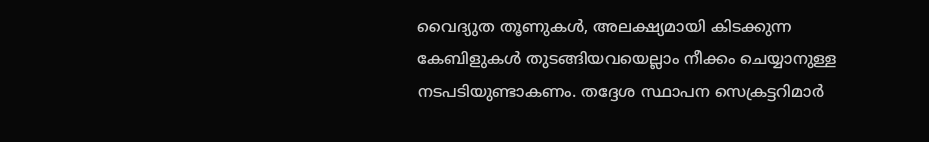വൈദ്യുത തൂണുകൾ, അലക്ഷ്യമായി കിടക്കുന്ന കേബിളുകൾ തുടങ്ങിയവയെല്ലാം നീക്കം ചെയ്യാനുള്ള നടപടിയുണ്ടാകണം. തദ്ദേശ സ്ഥാപന സെക്രട്ടറിമാർ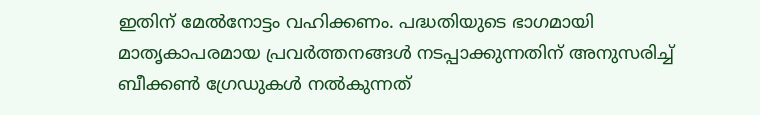ഇതിന് മേൽനോട്ടം വഹിക്കണം. പദ്ധതിയുടെ ഭാഗമായി മാതൃകാപരമായ പ്രവർത്തനങ്ങൾ നടപ്പാക്കുന്നതിന് അനുസരിച്ച് ബീക്കൺ ഗ്രേഡുകൾ നൽകുന്നത്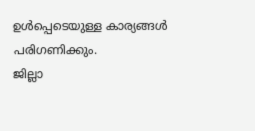ഉൾപ്പെടെയുള്ള കാര്യങ്ങൾ പരിഗണിക്കും.
ജില്ലാ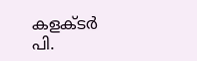കളക്ടർ പി.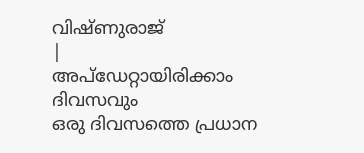വിഷ്ണുരാജ്
|
അപ്ഡേറ്റായിരിക്കാം ദിവസവും
ഒരു ദിവസത്തെ പ്രധാന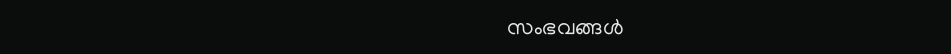സംഭവങ്ങൾ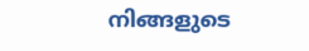നിങ്ങളുടെ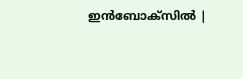ഇൻബോക്സിൽ |